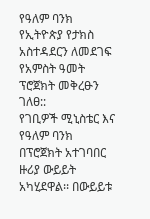የዓለም ባንክ የኢትዮጵያ የታክስ አስተዳደርን ለመደገፍ የአምስት ዓመት ፕሮጀክት መቅረፁን ገለፀ::
የገቢዎች ሚኒስቴር እና የዓለም ባንክ በፕሮጀክት አተገባበር ዙሪያ ውይይት አካሂደዋል፡፡ በውይይቱ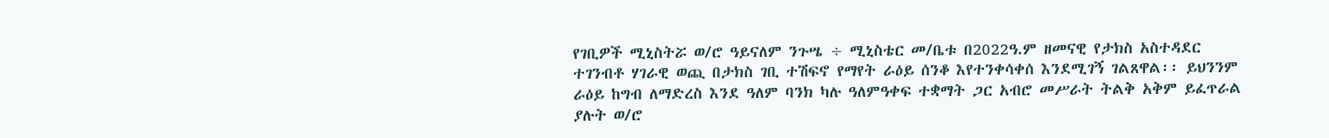የገቢዎች ሚኒስትሯ ወ/ሮ ዓይናለም ንጉሤ ÷ ሚኒስቴር መ/ቤቱ በ2022ዓ.ም ዘመናዊ የታክስ አስተዳደር ተገንብቶ ሃገራዊ ወጪ በታክስ ገቢ ተሽፍኖ የማየት ራዕይ ሰንቆ እየተንቀሳቀሰ እንደሚገኝ ገልጸዋል፡፡ ይህንንም ራዕይ ከግብ ለማድረስ እንደ ዓለም ባንክ ካሉ ዓለምዓቀፍ ተቋማት ጋር አብሮ መሥራት ትልቅ አቅም ይፈጥራል ያሉት ወ/ሮ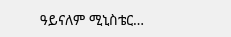ዓይናለም ሚኒስቴር…